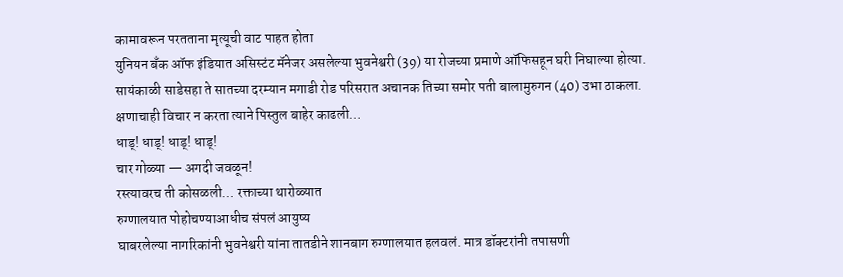कामावरून परतताना मृत्यूची वाट पाहत होता
युनियन बँक ऑफ इंडियात असिस्टंट मॅनेजर असलेल्या भुवनेश्वरी (39) या रोजच्या प्रमाणे ऑफिसहून घरी निघाल्या होत्या. सायंकाळी साडेसहा ते सातच्या दरम्यान मगाडी रोड परिसरात अचानक तिच्या समोर पती बालामुरुगन (40) उभा ठाकला.
क्षणाचाही विचार न करता त्याने पिस्तुल बाहेर काढली…
धाड्! धाड्! धाड्! धाड्!
चार गोळ्या — अगदी जवळून!
रस्त्यावरच ती कोसळली… रक्ताच्या थारोळ्यात
रुग्णालयात पोहोचण्याआधीच संपलं आयुष्य
घाबरलेल्या नागरिकांनी भुवनेश्वरी यांना तातडीने शानबाग रुग्णालयात हलवलं. मात्र डॉक्टरांनी तपासणी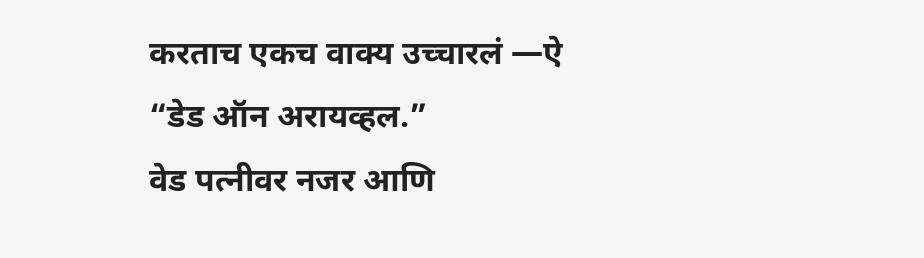करताच एकच वाक्य उच्चारलं —ऐ
“डेड ऑन अरायव्हल.”
वेड पत्नीवर नजर आणि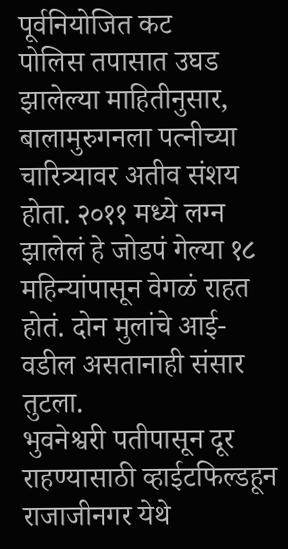पूर्वनियोजित कट
पोलिस तपासात उघड झालेल्या माहितीनुसार, बालामुरुगनला पत्नीच्या चारित्र्यावर अतीव संशय होता. २०११ मध्ये लग्न झालेलं हे जोडपं गेल्या १८ महिन्यांपासून वेगळं राहत होतं. दोन मुलांचे आई-वडील असतानाही संसार तुटला.
भुवनेश्वरी पतीपासून दूर राहण्यासाठी व्हाईटफिल्डहून राजाजीनगर येथे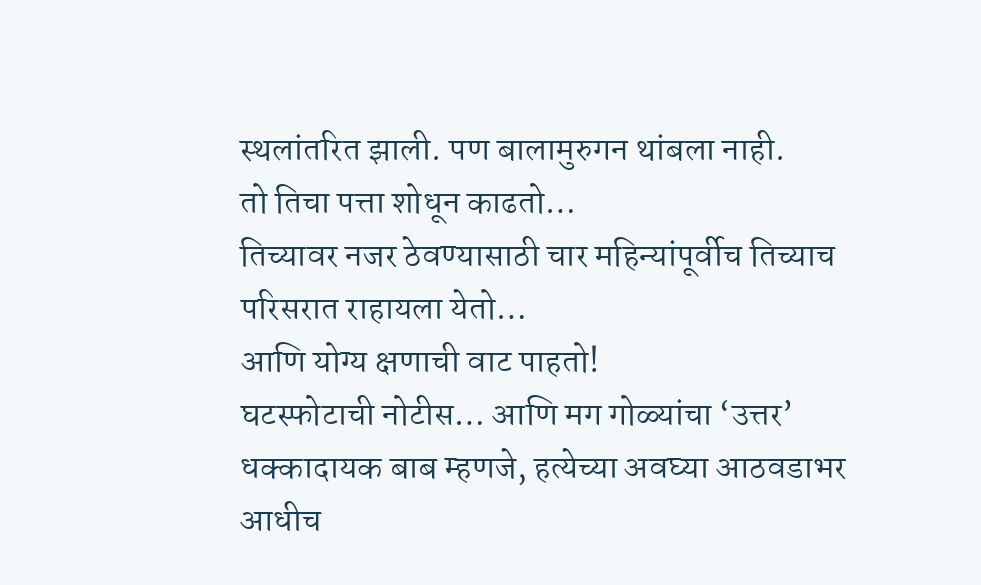स्थलांतरित झाली. पण बालामुरुगन थांबला नाही.
तो तिचा पत्ता शोधून काढतो…
तिच्यावर नजर ठेवण्यासाठी चार महिन्यांपूर्वीच तिच्याच परिसरात राहायला येतो…
आणि योग्य क्षणाची वाट पाहतो!
घटस्फोटाची नोटीस… आणि मग गोळ्यांचा ‘उत्तर’
धक्कादायक बाब म्हणजे, हत्येच्या अवघ्या आठवडाभर आधीच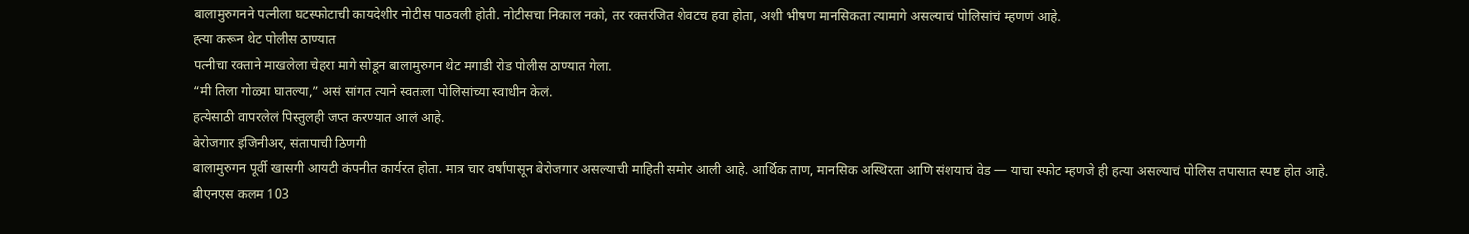बालामुरुगनने पत्नीला घटस्फोटाची कायदेशीर नोटीस पाठवली होती. नोटीसचा निकाल नको, तर रक्तरंजित शेवटच हवा होता, अशी भीषण मानसिकता त्यामागे असल्याचं पोलिसांचं म्हणणं आहे.
ह्त्या करून थेट पोलीस ठाण्यात
पत्नीचा रक्ताने माखलेला चेहरा मागे सोडून बालामुरुगन थेट मगाडी रोड पोलीस ठाण्यात गेला.
“मी तिला गोळ्या घातल्या,” असं सांगत त्याने स्वतःला पोलिसांच्या स्वाधीन केलं.
हत्येसाठी वापरलेलं पिस्तुलही जप्त करण्यात आलं आहे.
बेरोजगार इंजिनीअर, संतापाची ठिणगी
बालामुरुगन पूर्वी खासगी आयटी कंपनीत कार्यरत होता. मात्र चार वर्षांपासून बेरोजगार असल्याची माहिती समोर आली आहे. आर्थिक ताण, मानसिक अस्थिरता आणि संशयाचं वेड — याचा स्फोट म्हणजे ही हत्या असल्याचं पोलिस तपासात स्पष्ट होत आहे.
बीएनएस कलम 103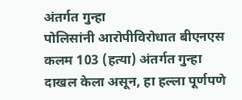अंतर्गत गुन्हा
पोलिसांनी आरोपीविरोधात बीएनएस कलम 103 (हत्या) अंतर्गत गुन्हा दाखल केला असून, हा हल्ला पूर्णपणे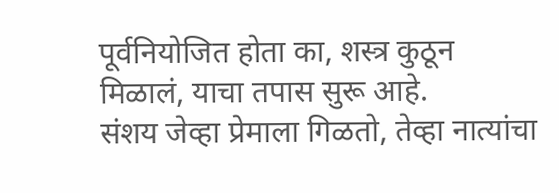पूर्वनियोजित होता का, शस्त्र कुठून मिळालं, याचा तपास सुरू आहे.
संशय जेव्हा प्रेमाला गिळतो, तेव्हा नात्यांचा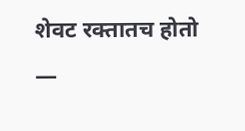शेवट रक्तातच होतो —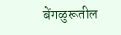बेंगळुरूतील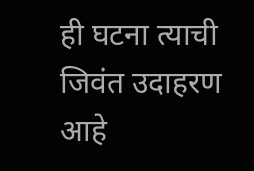ही घटना त्याची जिवंत उदाहरण आहे